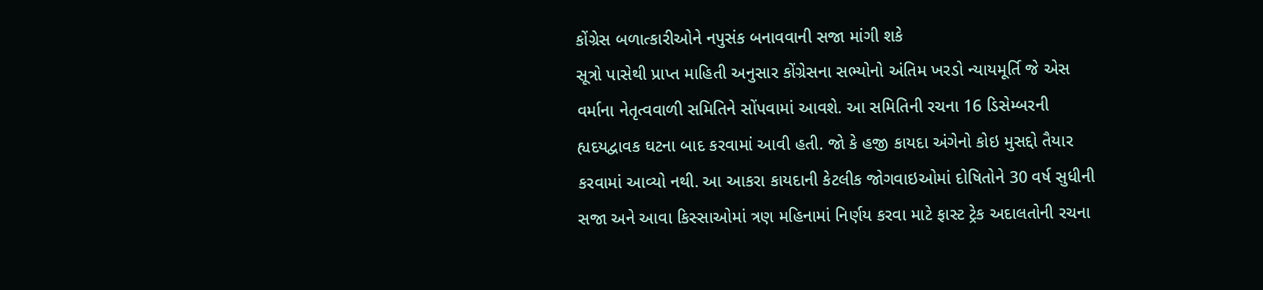કોંગ્રેસ બળાત્કારીઓને નપુસંક બનાવવાની સજા માંગી શકે
સૂત્રો પાસેથી પ્રાપ્ત માહિતી અનુસાર કોંગ્રેસના સભ્યોનો અંતિમ ખરડો ન્યાયમૂર્તિ જે એસ વર્માના નેતૃત્વવાળી સમિતિને સોંપવામાં આવશે. આ સમિતિની રચના 16 ડિસેમ્બરની હ્યદયદ્વાવક ઘટના બાદ કરવામાં આવી હતી. જો કે હજી કાયદા અંગેનો કોઇ મુસદ્દો તૈયાર કરવામાં આવ્યો નથી. આ આકરા કાયદાની કેટલીક જોગવાઇઓમાં દોષિતોને 30 વર્ષ સુધીની સજા અને આવા કિસ્સાઓમાં ત્રણ મહિનામાં નિર્ણય કરવા માટે ફાસ્ટ ટ્રેક અદાલતોની રચના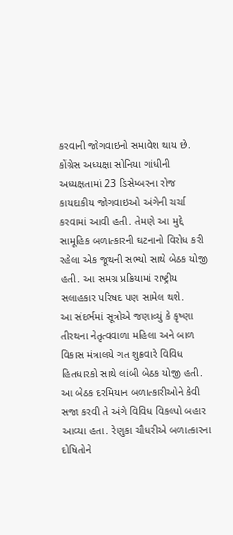કરવાની જોગવાઇનો સમાવેશ થાય છે.
કોંગ્રેસ અધ્યક્ષા સોનિયા ગાંધીની અધ્યક્ષતામાં 23 ડિસેમ્બરના રોજ કાયદાકીય જોગવાઇઓ અંગેની ચર્ચા કરવામાં આવી હતી. તેમણે આ મુદ્દે સામૂહિક બળાત્કારની ઘટનાનો વિરોધ કરી રહેલા એક જૂથની સભ્યો સાથે બેઠક યોજી હતી. આ સમગ્ર પ્રક્રિયામાં રાષ્ટ્રીય સલાહકાર પરિષદ પણ સામેલ થશે.
આ સંદર્ભમાં સૂત્રોએ જણાવ્યું કે કૃષ્ણા તીરથના નેતૃત્વવાળા મહિલા અને બાળ વિકાસ મંત્રાલયે ગત શુક્રવારે વિવિધ હિતધારકો સાથે લાંબી બેઠક યોજી હતી. આ બેઠક દરમિયાન બળાત્કારીઓને કેવી સજા કરવી તે અંગે વિવિધ વિકલ્પો બહાર આવ્યા હતા. રેણુકા ચૌધરીએ બળાત્કારના દોષિતોને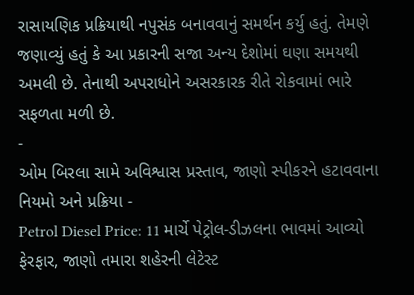રાસાયણિક પ્રક્રિયાથી નપુસંક બનાવવાનું સમર્થન કર્યુ હતું. તેમણે જણાવ્યું હતું કે આ પ્રકારની સજા અન્ય દેશોમાં ઘણા સમયથી અમલી છે. તેનાથી અપરાધોને અસરકારક રીતે રોકવામાં ભારે સફળતા મળી છે.
-
ઓમ બિરલા સામે અવિશ્વાસ પ્રસ્તાવ, જાણો સ્પીકરને હટાવવાના નિયમો અને પ્રક્રિયા -
Petrol Diesel Price: 11 માર્ચે પેટ્રોલ-ડીઝલના ભાવમાં આવ્યો ફેરફાર, જાણો તમારા શહેરની લેટેસ્ટ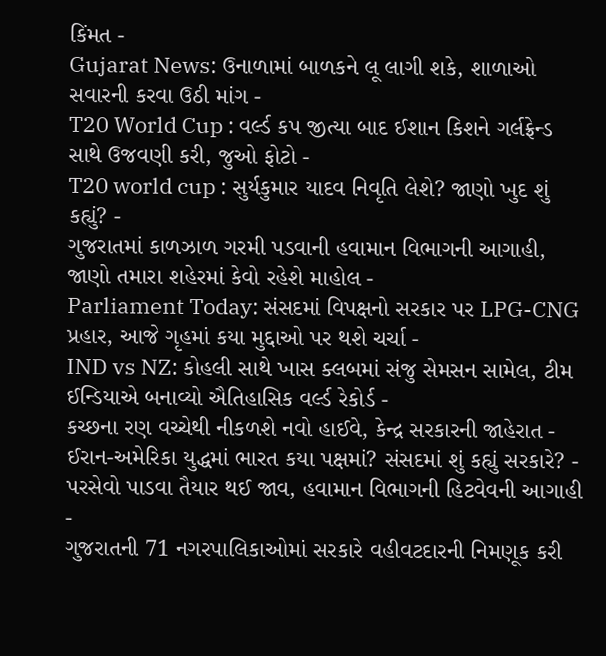કિંમત -
Gujarat News: ઉનાળામાં બાળકને લૂ લાગી શકે, શાળાઓ સવારની કરવા ઉઠી માંગ -
T20 World Cup : વર્લ્ડ કપ જીત્યા બાદ ઈશાન કિશને ગર્લફ્રેન્ડ સાથે ઉજવણી કરી, જુઓ ફોટો -
T20 world cup : સુર્યકુમાર યાદવ નિવૃતિ લેશે? જાણો ખુદ શું કહ્યું? -
ગુજરાતમાં કાળઝાળ ગરમી પડવાની હવામાન વિભાગની આગાહી, જાણો તમારા શહેરમાં કેવો રહેશે માહોલ -
Parliament Today: સંસદમાં વિપક્ષનો સરકાર પર LPG-CNG પ્રહાર, આજે ગૃહમાં કયા મુદ્દાઓ પર થશે ચર્ચા -
IND vs NZ: કોહલી સાથે ખાસ ક્લબમાં સંજુ સેમસન સામેલ, ટીમ ઈન્ડિયાએ બનાવ્યો ઐતિહાસિક વર્લ્ડ રેકોર્ડ -
કચ્છના રણ વચ્ચેથી નીકળશે નવો હાઈવે, કેન્દ્ર સરકારની જાહેરાત -
ઈરાન-અમેરિકા યુદ્ધમાં ભારત કયા પક્ષમાં? સંસદમાં શું કહ્યું સરકારે? -
પરસેવો પાડવા તૈયાર થઈ જાવ, હવામાન વિભાગની હિટવેવની આગાહી -
ગુજરાતની 71 નગરપાલિકાઓમાં સરકારે વહીવટદારની નિમણૂક કરી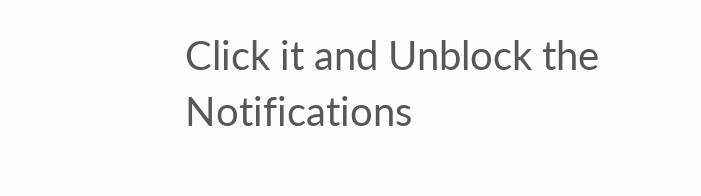Click it and Unblock the Notifications